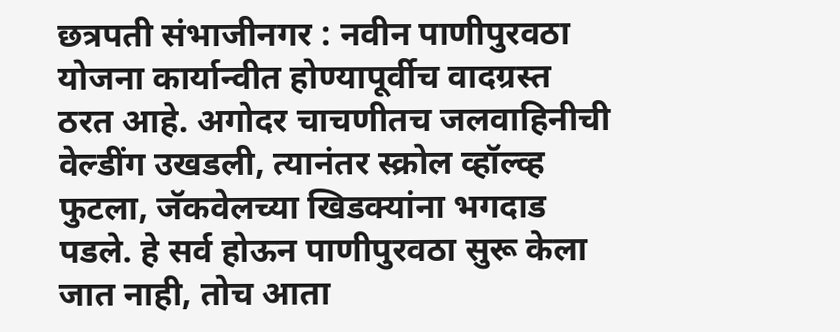छत्रपती संभाजीनगर : नवीन पाणीपुरवठा योजना कार्यान्वीत होण्यापूर्वीच वादग्रस्त ठरत आहे. अगोदर चाचणीतच जलवाहिनीची वेल्डींग उखडली, त्यानंतर स्क्रोल व्हॉल्व्ह फुटला, जॅकवेलच्या खिडक्यांना भगदाड पडले. हे सर्व होऊन पाणीपुरवठा सुरू केला जात नाही, तोच आता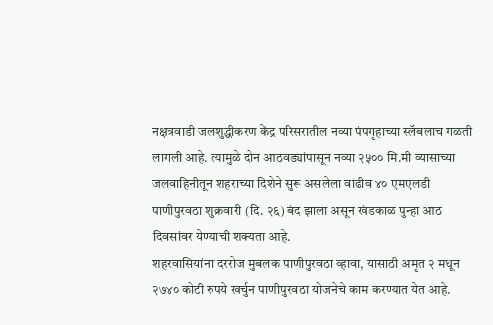नक्षत्रवाडी जलशुद्धीकरण केंद्र परिसरातील नव्या पंपगृहाच्या स्लॅबलाच गळती लागली आहे. त्यामुळे दोन आठवड्यांपासून नव्या २५०० मि.मी व्यासाच्या जलवाहिनीतून शहराच्या दिशेने सुरू असलेला वाढीव ४० एमएलडी पाणीपुरवठा शुक्रवारी (दि. २६) बंद झाला असून खंडकाळ पुन्हा आठ दिवसांवर येण्याची शक्यता आहे.
शहरवासियांना दररोज मुबलक पाणीपुरवठा व्हावा, यासाठी अमृत २ मधून २७४० कोटी रुपये खर्चुन पाणीपुरवठा योजनेचे काम करण्यात येत आहे.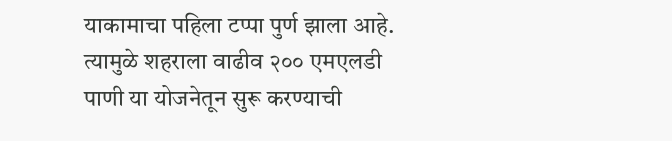याकामाचा पहिला टप्पा पुर्ण झाला आहे. त्यामुळे शहराला वाढीव २०० एमएलडी पाणी या योजनेतून सुरू करण्याची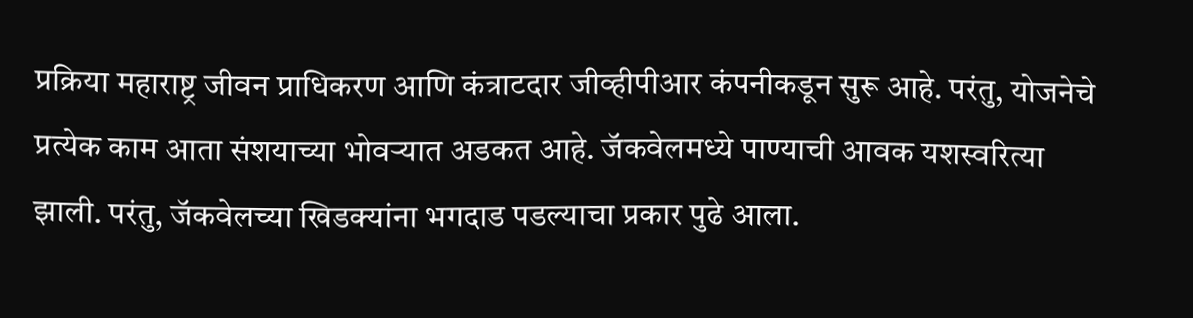प्रक्रिया महाराष्ट्र जीवन प्राधिकरण आणि कंत्राटदार जीव्हीपीआर कंपनीकडून सुरू आहे. परंतु, योजनेचे प्रत्येक काम आता संशयाच्या भोवऱ्यात अडकत आहे. जॅकवेलमध्ये पाण्याची आवक यशस्वरित्या झाली. परंतु, जॅकवेलच्या खिडक्यांना भगदाड पडल्याचा प्रकार पुढे आला.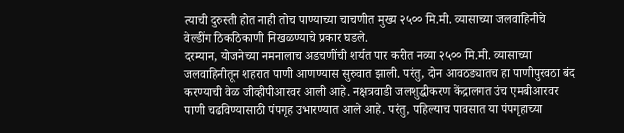त्याची दुरुस्ती होत नाही तोच पाण्याच्या चाचणीत मुख्य २५०० मि.मी. व्यासाच्या जलवाहिनीचे वेल्डींग ठिकठिकाणी निखळण्याचे प्रकार घडले.
दरम्यान, योजनेच्या नमनालाच अडचणींची शर्यत पार करीत नव्या २५०० मि.मी. व्यासाच्या जलवाहिनीतून शहरात पाणी आणण्यास सुरुवात झाली. परंतु, दोन आवठड्यातच हा पाणीपुरवठा बंद करण्याची वेळ जीव्हीपीआरवर आली आहे. नक्षत्रवाडी जलशुद्धीकरण केंद्रालगत उंच एमबीआरवर पाणी चढविण्यासाठी पंपगृह उभारण्यात आले आहे. परंतु, पहिल्याच पावसात या पंपगृहाच्या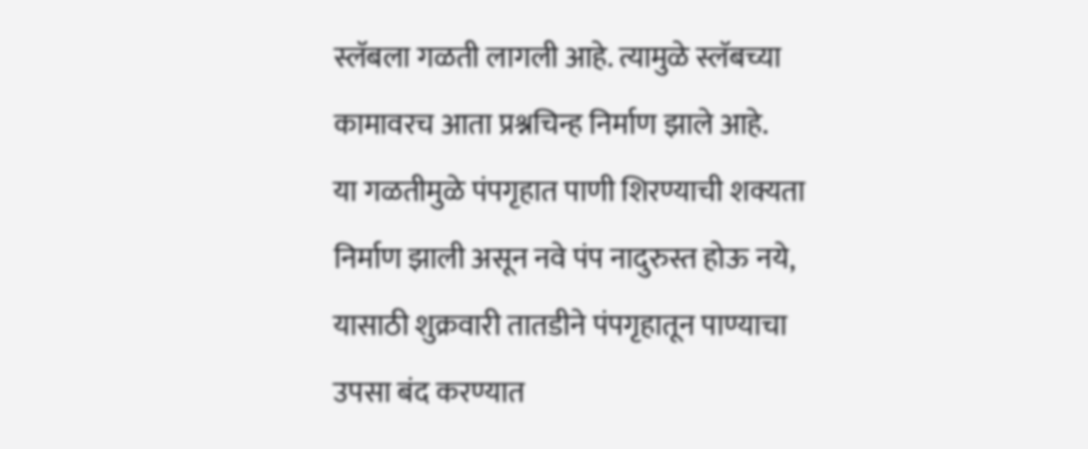स्लॅबला गळती लागली आहे. त्यामुळे स्लॅबच्या कामावरच आता प्रश्नचिन्ह निर्माण झाले आहे.
या गळतीमुळे पंपगृहात पाणी शिरण्याची शक्यता निर्माण झाली असून नवे पंप नादुरुस्त होऊ नये, यासाठी शुक्रवारी तातडीने पंपगृहातून पाण्याचा उपसा बंद करण्यात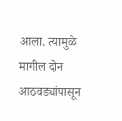आला. त्यामुळे मागील दोन आठवड्यांपासून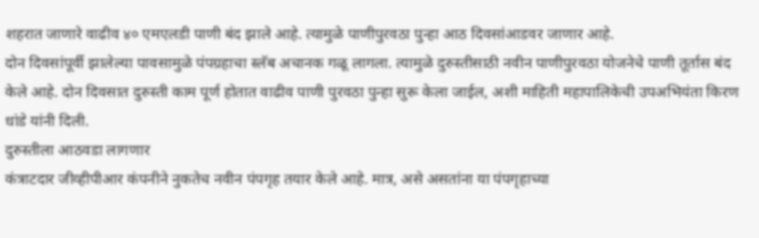शहरात जाणारे वाढीव ४० एमएलडी पाणी बंद झाले आहे. त्यामुळे पाणीपुरवठा पुन्हा आठ दिवसांआडवर जाणार आहे.
दोन दिवसांपूर्वी झालेल्या पावसामुळे पंपग्रहाचा स्लॅब अचानक गळू लागला. त्यामुळे दुरुस्तीसाठी नवीन पाणीपुरवठा योजनेचे पाणी तूर्तास बंद केले आहे. दोन दिवसात दुरुस्ती काम पूर्ण होतात वाढीव पाणी पुरवठा पुन्हा सुरू केला जाईल, अशी माहिती महापालिकेची उपअभियंता किरण धांडे यांनी दिली.
दुरुस्तीला आठवडा लागणार
कंत्राटदार जीव्हीपीआर कंपनीने नुकतेच नवीन पंपगृह तयार केले आहे. मात्र, असे असतांना या पंपगृहाच्या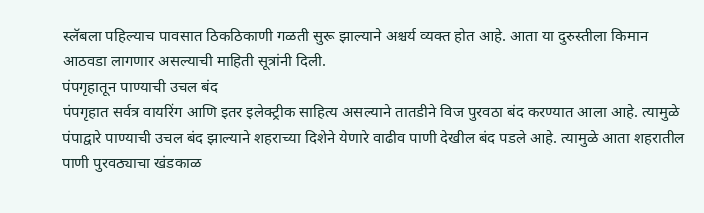स्लॅबला पहिल्याच पावसात ठिकठिकाणी गळती सुरू झाल्याने अश्चर्य व्यक्त होत आहे. आता या दुरुस्तीला किमान आठवडा लागणार असल्याची माहिती सूत्रांनी दिली.
पंपगृहातून पाण्याची उचल बंद
पंपगृहात सर्वत्र वायरिंग आणि इतर इलेक्ट्रीक साहित्य असल्याने तातडीने विज पुरवठा बंद करण्यात आला आहे. त्यामुळे पंपाद्वारे पाण्याची उचल बंद झाल्याने शहराच्या दिशेने येणारे वाढीव पाणी देखील बंद पडले आहे. त्यामुळे आता शहरातील पाणी पुरवठ्याचा खंडकाळ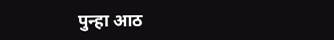पुन्हा आठ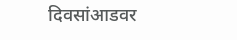दिवसांआडवर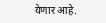येणार आहे.